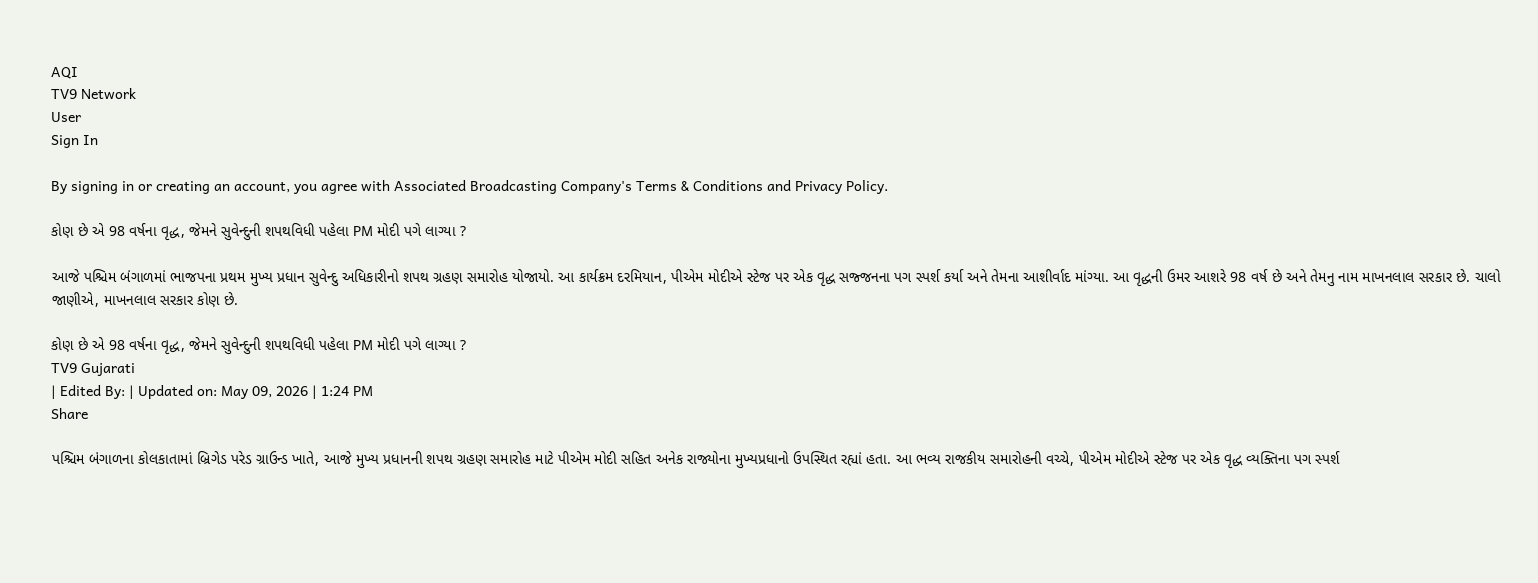AQI
TV9 Network
User
Sign In

By signing in or creating an account, you agree with Associated Broadcasting Company's Terms & Conditions and Privacy Policy.

કોણ છે એ 98 વર્ષના વૃદ્ધ, જેમને સુવેન્દુની શપથવિધી પહેલા PM મોદી પગે લાગ્યા ?

આજે પશ્ચિમ બંગાળમાં ભાજપના પ્રથમ મુખ્ય પ્રધાન સુવેન્દુ અધિકારીનો શપથ ગ્રહણ સમારોહ યોજાયો. આ કાર્યક્રમ દરમિયાન, પીએમ મોદીએ સ્ટેજ પર એક વૃદ્ધ સજ્જનના પગ સ્પર્શ કર્યા અને તેમના આશીર્વાદ માંગ્યા. આ વૃદ્ધની ઉમર આશરે 98 વર્ષ છે અને તેમનુ નામ માખનલાલ સરકાર છે. ચાલો જાણીએ, માખનલાલ સરકાર કોણ છે.

કોણ છે એ 98 વર્ષના વૃદ્ધ, જેમને સુવેન્દુની શપથવિધી પહેલા PM મોદી પગે લાગ્યા ?
TV9 Gujarati
| Edited By: | Updated on: May 09, 2026 | 1:24 PM
Share

પશ્ચિમ બંગાળના કોલકાતામાં બ્રિગેડ પરેડ ગ્રાઉન્ડ ખાતે, આજે મુખ્ય પ્રધાનની શપથ ગ્રહણ સમારોહ માટે પીએમ મોદી સહિત અનેક રાજ્યોના મુખ્યપ્રધાનો ઉપસ્થિત રહ્યાં હતા. આ ભવ્ય રાજકીય સમારોહની વચ્ચે, પીએમ મોદીએ સ્ટેજ પર એક વૃદ્ધ વ્યક્તિના પગ સ્પર્શ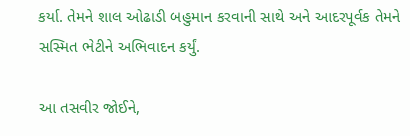કર્યા. તેમને શાલ ઓઢાડી બહુમાન કરવાની સાથે અને આદરપૂર્વક તેમને સસ્મિત ભેટીને અભિવાદન કર્યું.

આ તસવીર જોઈને,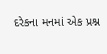દરેકના મનમાં એક પ્રશ્ન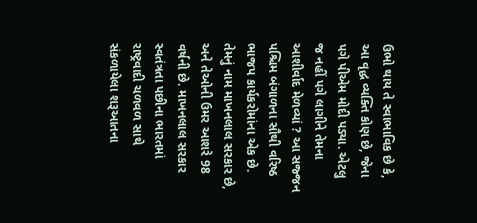ઉભો થાય તે સ્વાભાવિક છે કે, આ વૃદ્ધ વ્યક્તિ કોણ છે, જેના પગે પીએમ મોદી પડ્યા. એટલુ જ નહીં પગે લાગીને તેમના આશીર્વાદ મેળવ્યાં ? આ સજ્જન પશ્ચિમ બંગાળના સૌથી વરિષ્ઠ ભાજપ કાર્યકરોમાંના એક છે. તેમનું નામ માખનલાલ સરકાર છે, અને તેઓની ઉમર આશરે 98 વર્ષની છે. માખનલાલ સરકાર સ્વતંત્રતા પછીના ભારતમાં રાષ્ટ્રવાદી ચળવળ સાથે સંકળાયેલા શરૂઆતના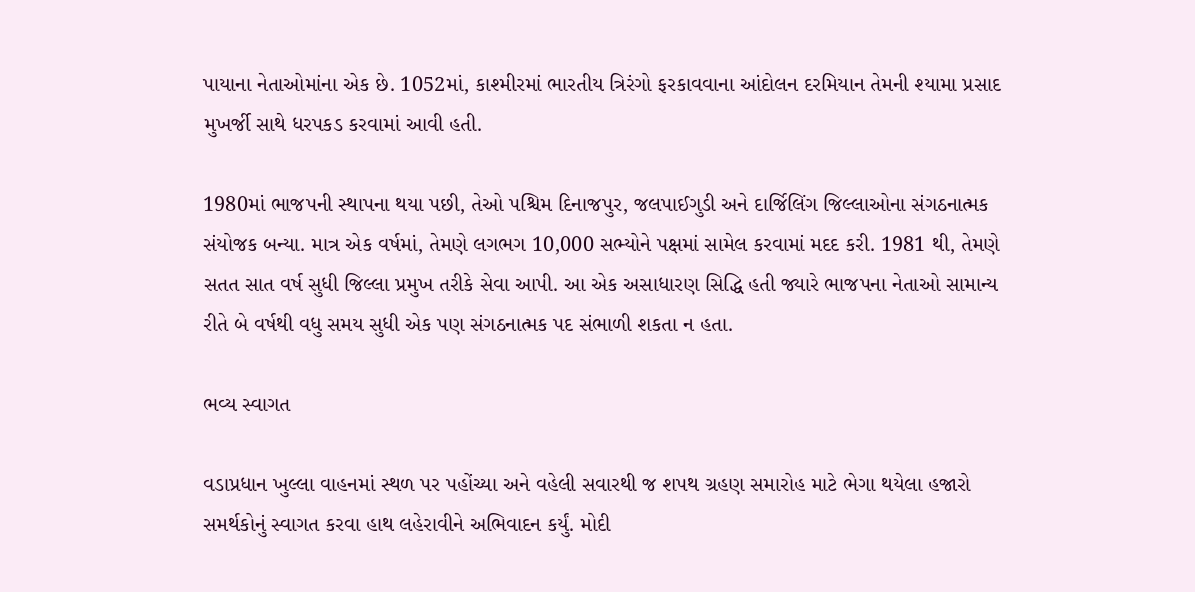પાયાના નેતાઓમાંના એક છે. 1052માં, કાશ્મીરમાં ભારતીય ત્રિરંગો ફરકાવવાના આંદોલન દરમિયાન તેમની શ્યામા પ્રસાદ મુખર્જી સાથે ધરપકડ કરવામાં આવી હતી.

1980માં ભાજપની સ્થાપના થયા પછી, તેઓ પશ્ચિમ દિનાજપુર, જલપાઈગુડી અને દાર્જિલિંગ જિલ્લાઓના સંગઠનાત્મક સંયોજક બન્યા. માત્ર એક વર્ષમાં, તેમણે લગભગ 10,000 સભ્યોને પક્ષમાં સામેલ કરવામાં મદદ કરી. 1981 થી, તેમણે સતત સાત વર્ષ સુધી જિલ્લા પ્રમુખ તરીકે સેવા આપી. આ એક અસાધારણ સિદ્ધિ હતી જ્યારે ભાજપના નેતાઓ સામાન્ય રીતે બે વર્ષથી વધુ સમય સુધી એક પણ સંગઠનાત્મક પદ સંભાળી શકતા ન હતા.

ભવ્ય સ્વાગત

વડાપ્રધાન ખુલ્લા વાહનમાં સ્થળ પર પહોંચ્યા અને વહેલી સવારથી જ શપથ ગ્રહણ સમારોહ માટે ભેગા થયેલા હજારો સમર્થકોનું સ્વાગત કરવા હાથ લહેરાવીને અભિવાદન કર્યું. મોદી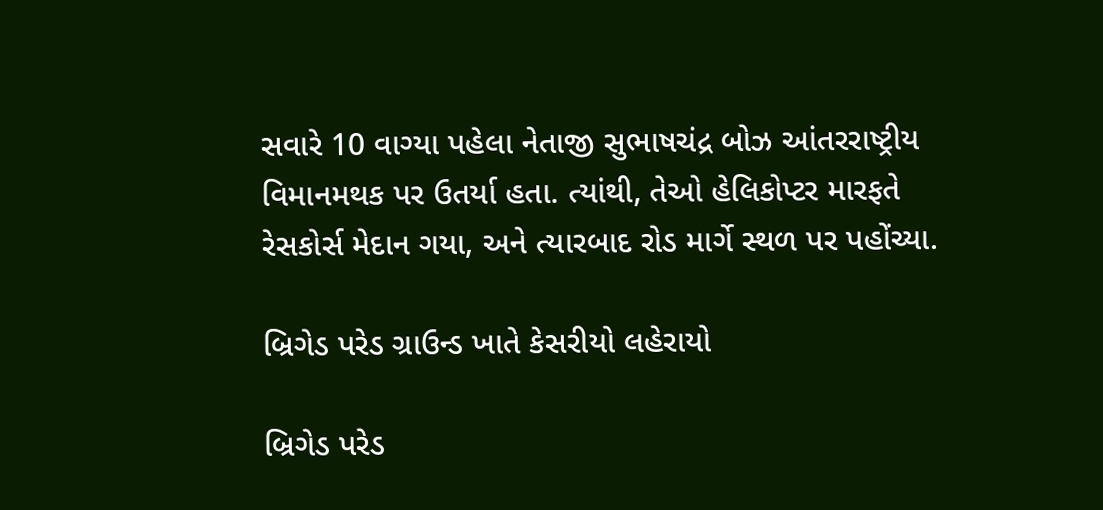સવારે 10 વાગ્યા પહેલા નેતાજી સુભાષચંદ્ર બોઝ આંતરરાષ્ટ્રીય વિમાનમથક પર ઉતર્યા હતા. ત્યાંથી, તેઓ હેલિકોપ્ટર મારફતે રેસકોર્સ મેદાન ગયા, અને ત્યારબાદ રોડ માર્ગે સ્થળ પર પહોંચ્યા.

બ્રિગેડ પરેડ ગ્રાઉન્ડ ખાતે કેસરીયો લહેરાયો

બ્રિગેડ પરેડ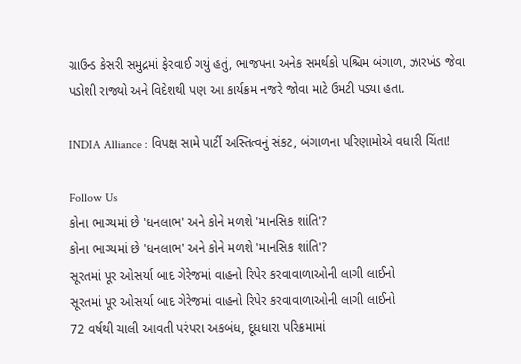ગ્રાઉન્ડ કેસરી સમુદ્રમાં ફેરવાઈ ગયું હતું, ભાજપના અનેક સમર્થકો પશ્ચિમ બંગાળ, ઝારખંડ જેવા પડોશી રાજ્યો અને વિદેશથી પણ આ કાર્યક્રમ નજરે જોવા માટે ઉમટી પડ્યા હતા.

INDIA Alliance : વિપક્ષ સામે પાર્ટી અસ્તિત્વનું સંકટ, બંગાળના પરિણામોએ વધારી ચિંતા!

Follow Us
કોના ભાગ્યમાં છે 'ધનલાભ' અને કોને મળશે 'માનસિક શાંતિ'?
કોના ભાગ્યમાં છે 'ધનલાભ' અને કોને મળશે 'માનસિક શાંતિ'?
સૂરતમાં પૂર ઓસર્યા બાદ ગેરેજમાં વાહનો રિપેર કરવાવાળાઓની લાગી લાઈનો
સૂરતમાં પૂર ઓસર્યા બાદ ગેરેજમાં વાહનો રિપેર કરવાવાળાઓની લાગી લાઈનો
72 વર્ષથી ચાલી આવતી પરંપરા અકબંધ, દૂધધારા પરિક્રમામાં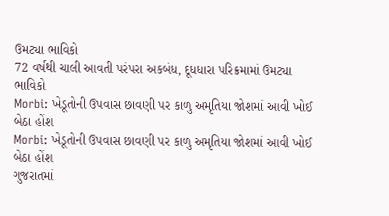ઉમટ્યા ભાવિકો
72 વર્ષથી ચાલી આવતી પરંપરા અકબંધ, દૂધધારા પરિક્રમામાં ઉમટ્યા ભાવિકો
Morbi: ખેડૂતોની ઉપવાસ છાવણી પર કાળુ અમૃતિયા જોશમાં આવી ખોઈ બેઠા હોંશ
Morbi: ખેડૂતોની ઉપવાસ છાવણી પર કાળુ અમૃતિયા જોશમાં આવી ખોઈ બેઠા હોંશ
ગુજરાતમાં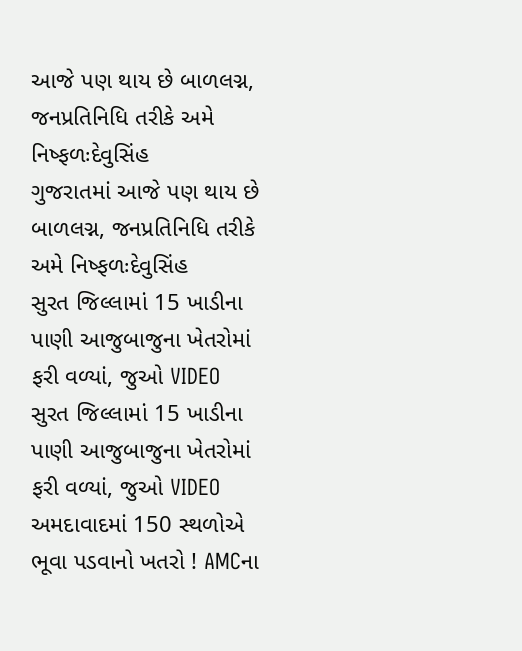આજે પણ થાય છે બાળલગ્ન, જનપ્રતિનિધિ તરીકે અમે નિષ્ફળઃદેવુસિંહ
ગુજરાતમાં આજે પણ થાય છે બાળલગ્ન, જનપ્રતિનિધિ તરીકે અમે નિષ્ફળઃદેવુસિંહ
સુરત જિલ્લામાં 15 ખાડીના પાણી આજુબાજુના ખેતરોમાં ફરી વળ્યાં, જુઓ VIDEO
સુરત જિલ્લામાં 15 ખાડીના પાણી આજુબાજુના ખેતરોમાં ફરી વળ્યાં, જુઓ VIDEO
અમદાવાદમાં 150 સ્થળોએ ભૂવા પડવાનો ખતરો ! AMCના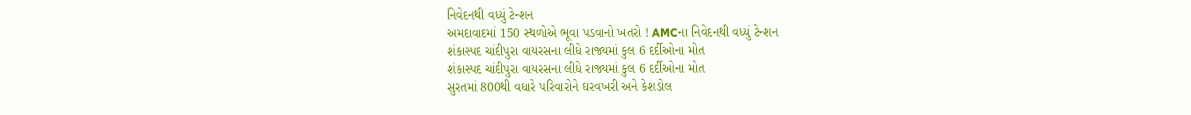નિવેદનથી વધ્યું ટેન્શન
અમદાવાદમાં 150 સ્થળોએ ભૂવા પડવાનો ખતરો ! AMCના નિવેદનથી વધ્યું ટેન્શન
શંકાસ્પદ ચાંદીપુરા વાયરસના લીધે રાજ્યમાં કુલ 6 દર્દીઓના મોત
શંકાસ્પદ ચાંદીપુરા વાયરસના લીધે રાજ્યમાં કુલ 6 દર્દીઓના મોત
સુરતમાં 800થી વધારે પરિવારોને ઘરવખરી અને કેશડોલ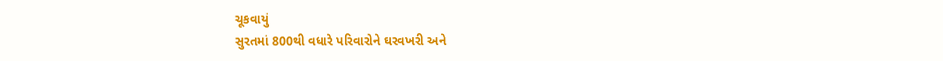ચૂકવાયું
સુરતમાં 800થી વધારે પરિવારોને ઘરવખરી અને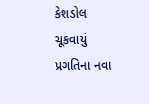કેશડોલ ચૂકવાયું
પ્રગતિના નવા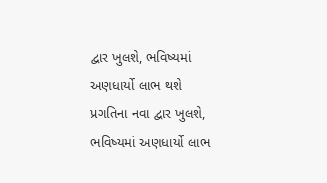દ્વાર ખુલશે, ભવિષ્યમાં અણધાર્યો લાભ થશે
પ્રગતિના નવા દ્વાર ખુલશે, ભવિષ્યમાં અણધાર્યો લાભ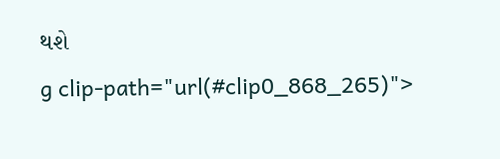થશે
g clip-path="url(#clip0_868_265)">